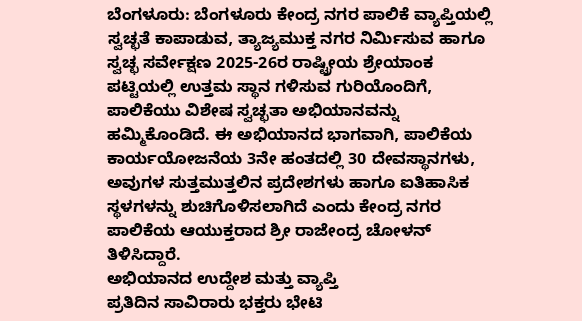ಬೆಂಗಳೂರು: ಬೆಂಗಳೂರು ಕೇಂದ್ರ ನಗರ ಪಾಲಿಕೆ ವ್ಯಾಪ್ತಿಯಲ್ಲಿ ಸ್ವಚ್ಛತೆ ಕಾಪಾಡುವ, ತ್ಯಾಜ್ಯಮುಕ್ತ ನಗರ ನಿರ್ಮಿಸುವ ಹಾಗೂ ಸ್ವಚ್ಛ ಸರ್ವೇಕ್ಷಣ 2025-26ರ ರಾಷ್ಟ್ರೀಯ ಶ್ರೇಯಾಂಕ ಪಟ್ಟಿಯಲ್ಲಿ ಉತ್ತಮ ಸ್ಥಾನ ಗಳಿಸುವ ಗುರಿಯೊಂದಿಗೆ, ಪಾಲಿಕೆಯು ವಿಶೇಷ ಸ್ವಚ್ಛತಾ ಅಭಿಯಾನವನ್ನು ಹಮ್ಮಿಕೊಂಡಿದೆ. ಈ ಅಭಿಯಾನದ ಭಾಗವಾಗಿ, ಪಾಲಿಕೆಯ ಕಾರ್ಯಯೋಜನೆಯ 3ನೇ ಹಂತದಲ್ಲಿ 30 ದೇವಸ್ಥಾನಗಳು, ಅವುಗಳ ಸುತ್ತಮುತ್ತಲಿನ ಪ್ರದೇಶಗಳು ಹಾಗೂ ಐತಿಹಾಸಿಕ ಸ್ಥಳಗಳನ್ನು ಶುಚಿಗೊಳಿಸಲಾಗಿದೆ ಎಂದು ಕೇಂದ್ರ ನಗರ ಪಾಲಿಕೆಯ ಆಯುಕ್ತರಾದ ಶ್ರೀ ರಾಜೇಂದ್ರ ಚೋಳನ್ ತಿಳಿಸಿದ್ದಾರೆ.
ಅಭಿಯಾನದ ಉದ್ದೇಶ ಮತ್ತು ವ್ಯಾಪ್ತಿ
ಪ್ರತಿದಿನ ಸಾವಿರಾರು ಭಕ್ತರು ಭೇಟಿ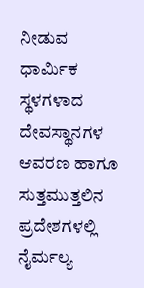ನೀಡುವ ಧಾರ್ಮಿಕ ಸ್ಥಳಗಳಾದ ದೇವಸ್ಥಾನಗಳ ಆವರಣ ಹಾಗೂ ಸುತ್ತಮುತ್ತಲಿನ ಪ್ರದೇಶಗಳಲ್ಲಿ ನೈರ್ಮಲ್ಯ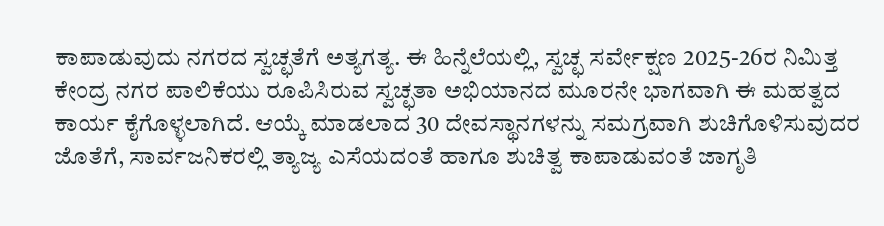ಕಾಪಾಡುವುದು ನಗರದ ಸ್ವಚ್ಛತೆಗೆ ಅತ್ಯಗತ್ಯ. ಈ ಹಿನ್ನೆಲೆಯಲ್ಲಿ, ಸ್ವಚ್ಛ ಸರ್ವೇಕ್ಷಣ 2025-26ರ ನಿಮಿತ್ತ ಕೇಂದ್ರ ನಗರ ಪಾಲಿಕೆಯು ರೂಪಿಸಿರುವ ಸ್ವಚ್ಛತಾ ಅಭಿಯಾನದ ಮೂರನೇ ಭಾಗವಾಗಿ ಈ ಮಹತ್ವದ ಕಾರ್ಯ ಕೈಗೊಳ್ಳಲಾಗಿದೆ. ಆಯ್ಕೆ ಮಾಡಲಾದ 30 ದೇವಸ್ಥಾನಗಳನ್ನು ಸಮಗ್ರವಾಗಿ ಶುಚಿಗೊಳಿಸುವುದರ ಜೊತೆಗೆ, ಸಾರ್ವಜನಿಕರಲ್ಲಿ ತ್ಯಾಜ್ಯ ಎಸೆಯದಂತೆ ಹಾಗೂ ಶುಚಿತ್ವ ಕಾಪಾಡುವಂತೆ ಜಾಗೃತಿ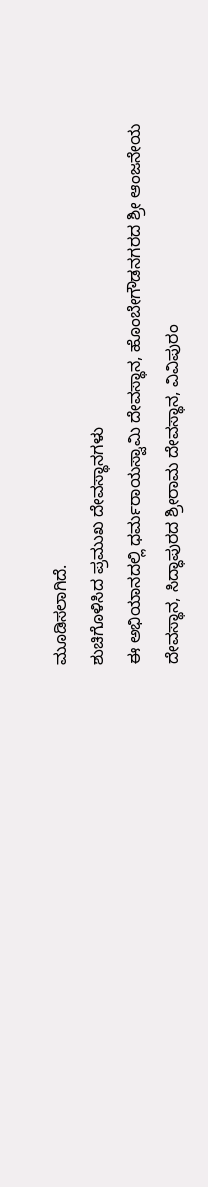ಮೂಡಿಸಲಾಗಿದೆ.
ಶುಚಿಗೊಳಿಸಿದ ಪ್ರಮುಖ ದೇವಸ್ಥಾನಗಳು
ಈ ಅಭಿಯಾನದಲ್ಲಿ ಧರ್ಮರಾಯಸ್ವಾಮಿ ದೇವಸ್ಥಾನ, ಹೊಂಬೇಗೌಡನಗರದ ಶ್ರೀ ಆಂಜನೇಯ ದೇವಸ್ಥಾನ, ಸಿದ್ಧಾಪುರದ ಶ್ರೀರಾಮ ದೇವಸ್ಥಾನ, ವಿವಿಪುರಂ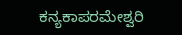ಕನ್ಯಕಾಪರಮೇಶ್ವರಿ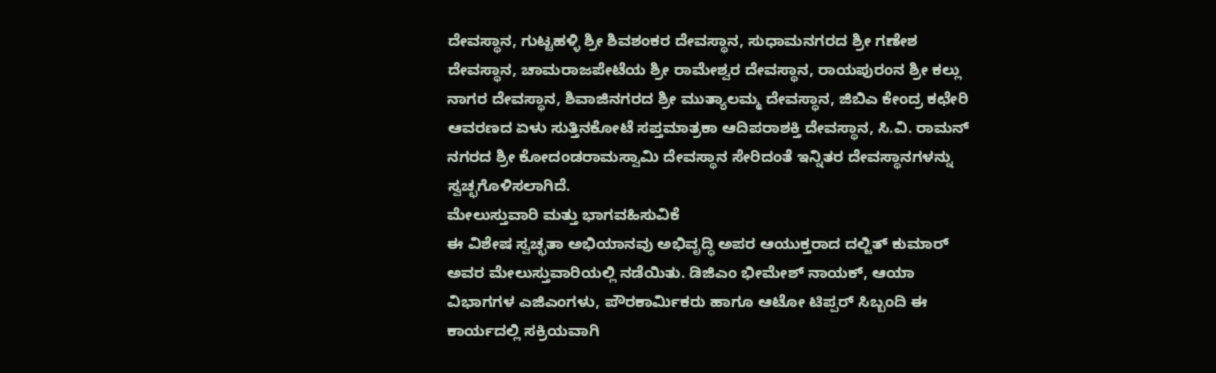ದೇವಸ್ಥಾನ, ಗುಟ್ಟಹಳ್ಳಿ ಶ್ರೀ ಶಿವಶಂಕರ ದೇವಸ್ಥಾನ, ಸುಧಾಮನಗರದ ಶ್ರೀ ಗಣೇಶ ದೇವಸ್ಥಾನ, ಚಾಮರಾಜಪೇಟೆಯ ಶ್ರೀ ರಾಮೇಶ್ವರ ದೇವಸ್ಥಾನ, ರಾಯಪುರಂನ ಶ್ರೀ ಕಲ್ಲು ನಾಗರ ದೇವಸ್ಥಾನ, ಶಿವಾಜಿನಗರದ ಶ್ರೀ ಮುತ್ಯಾಲಮ್ಮ ದೇವಸ್ಥಾನ, ಜಿಬಿಎ ಕೇಂದ್ರ ಕಛೇರಿ ಆವರಣದ ಏಳು ಸುತ್ತಿನಕೋಟೆ ಸಪ್ತಮಾತ್ರಕಾ ಆದಿಪರಾಶಕ್ತಿ ದೇವಸ್ಥಾನ, ಸಿ.ವಿ. ರಾಮನ್ ನಗರದ ಶ್ರೀ ಕೋದಂಡರಾಮಸ್ವಾಮಿ ದೇವಸ್ಥಾನ ಸೇರಿದಂತೆ ಇನ್ನಿತರ ದೇವಸ್ಥಾನಗಳನ್ನು ಸ್ವಚ್ಛಗೊಳಿಸಲಾಗಿದೆ.
ಮೇಲುಸ್ತುವಾರಿ ಮತ್ತು ಭಾಗವಹಿಸುವಿಕೆ
ಈ ವಿಶೇಷ ಸ್ವಚ್ಛತಾ ಅಭಿಯಾನವು ಅಭಿವೃದ್ಧಿ ಅಪರ ಆಯುಕ್ತರಾದ ದಲ್ಜಿತ್ ಕುಮಾರ್ ಅವರ ಮೇಲುಸ್ತುವಾರಿಯಲ್ಲಿ ನಡೆಯಿತು. ಡಿಜಿಎಂ ಭೀಮೇಶ್ ನಾಯಕ್, ಆಯಾ ವಿಭಾಗಗಳ ಎಜಿಎಂಗಳು, ಪೌರಕಾರ್ಮಿಕರು ಹಾಗೂ ಆಟೋ ಟಿಪ್ಪರ್ ಸಿಬ್ಬಂದಿ ಈ ಕಾರ್ಯದಲ್ಲಿ ಸಕ್ರಿಯವಾಗಿ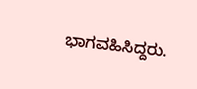ಭಾಗವಹಿಸಿದ್ದರು.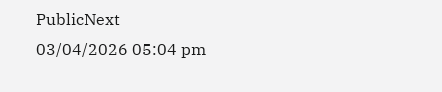PublicNext
03/04/2026 05:04 pm